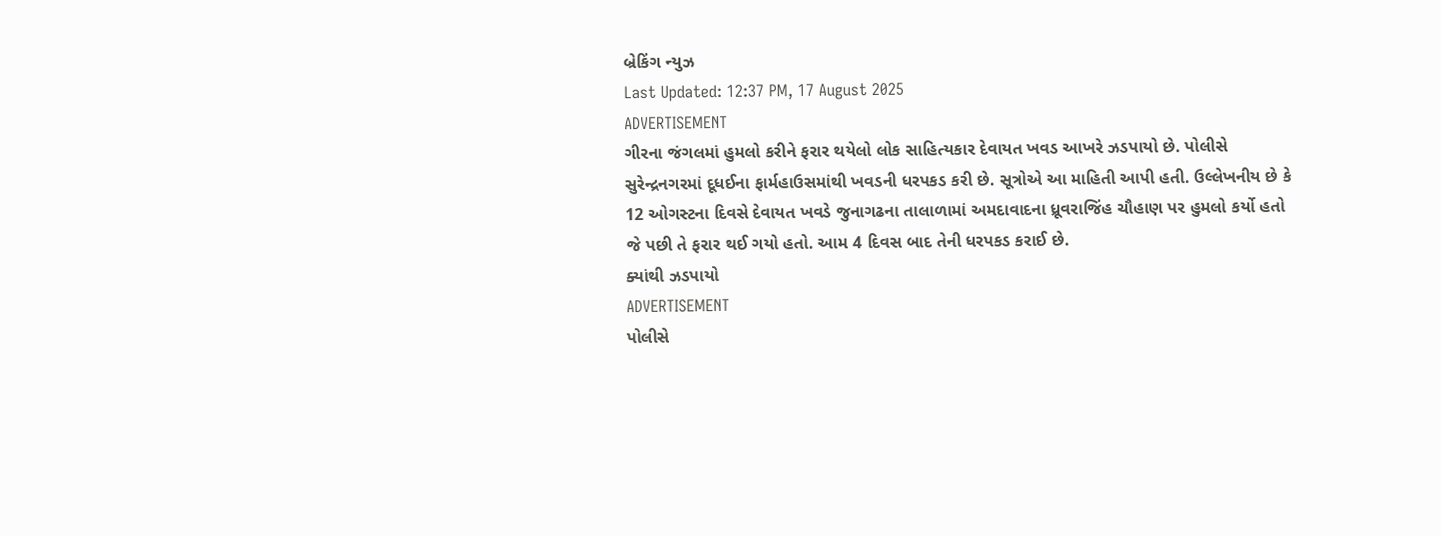બ્રેકિંગ ન્યુઝ
Last Updated: 12:37 PM, 17 August 2025
ADVERTISEMENT
ગીરના જંગલમાં હુમલો કરીને ફરાર થયેલો લોક સાહિત્યકાર દેવાયત ખવડ આખરે ઝડપાયો છે. પોલીસે સુરેન્દ્રનગરમાં દૂધઈના ફાર્મહાઉસમાંથી ખવડની ધરપકડ કરી છે. સૂત્રોએ આ માહિતી આપી હતી. ઉલ્લેખનીય છે કે 12 ઓગસ્ટના દિવસે દેવાયત ખવડે જુનાગઢના તાલાળામાં અમદાવાદના ધ્રૂવરાજિંહ ચૌહાણ પર હુમલો કર્યો હતો જે પછી તે ફરાર થઈ ગયો હતો. આમ 4 દિવસ બાદ તેની ધરપકડ કરાઈ છે.
ક્યાંથી ઝડપાયો
ADVERTISEMENT
પોલીસે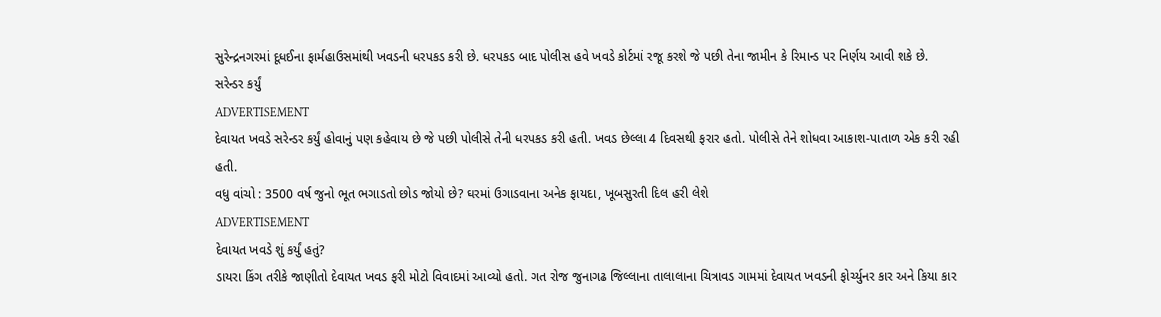સુરેન્દ્રનગરમાં દૂધઈના ફાર્મહાઉસમાંથી ખવડની ધરપકડ કરી છે. ધરપકડ બાદ પોલીસ હવે ખવડે કોર્ટમાં રજૂ કરશે જે પછી તેના જામીન કે રિમાન્ડ પર નિર્ણય આવી શકે છે.
સરેન્ડર કર્યું
ADVERTISEMENT
દેવાયત ખવડે સરેન્ડર કર્યું હોવાનું પણ કહેવાય છે જે પછી પોલીસે તેની ધરપકડ કરી હતી. ખવડ છેલ્લા 4 દિવસથી ફરાર હતો. પોલીસે તેને શોધવા આકાશ-પાતાળ એક કરી રહી હતી.
વધુ વાંચો : 3500 વર્ષ જુનો ભૂત ભગાડતો છોડ જોયો છે? ઘરમાં ઉગાડવાના અનેક ફાયદા, ખૂબસુરતી દિલ હરી લેશે
ADVERTISEMENT
દેવાયત ખવડે શું કર્યું હતું?
ડાયરા કિંગ તરીકે જાણીતો દેવાયત ખવડ ફરી મોટો વિવાદમાં આવ્યો હતો. ગત રોજ જુનાગઢ જિલ્લાના તાલાલાના ચિત્રાવડ ગામમાં દેવાયત ખવડની ફોર્ચ્યુનર કાર અને કિયા કાર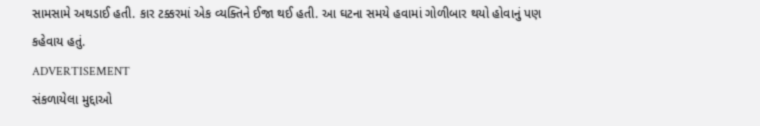સામસામે અથડાઈ હતી. કાર ટક્કરમાં એક વ્યક્તિને ઈજા થઈ હતી. આ ઘટના સમયે હવામાં ગોળીબાર થયો હોવાનું પણ કહેવાય હતું.
ADVERTISEMENT
સંકળાયેલા મુદ્દાઓ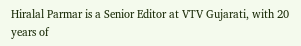Hiralal Parmar is a Senior Editor at VTV Gujarati, with 20 years of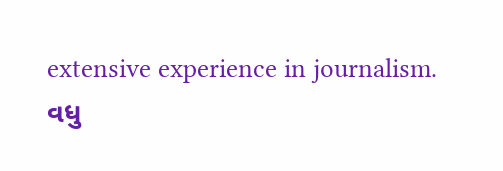extensive experience in journalism.
વધુ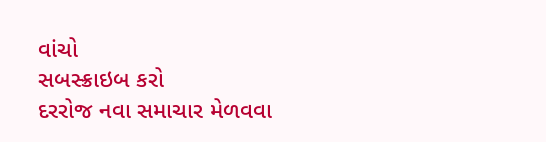વાંચો
સબસ્ક્રાઇબ કરો
દરરોજ નવા સમાચાર મેળવવા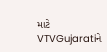માટે VTVGujaratiને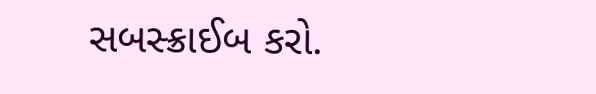સબસ્ક્રાઈબ કરો.